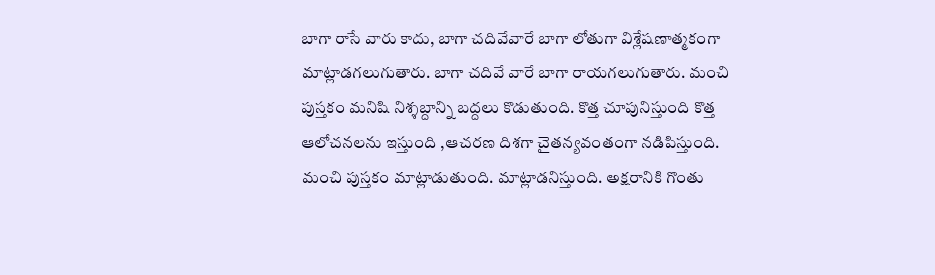బాగా రాసే వారు కాదు, బాగా చదివేవారే బాగా లోతుగా విశ్లేషణాత్మకంగా మాట్లాడగలుగుతారు. బాగా చదివే వారే బాగా రాయగలుగుతారు. మంచి పుస్తకం మనిషి నిశ్శబ్దాన్ని బద్దలు కొడుతుంది. కొత్త చూపునిస్తుంది కొత్త ఆలోచనలను ఇస్తుంది ,ఆచరణ దిశగా చైతన్యవంతంగా నడిపిస్తుంది. మంచి పుస్తకం మాట్లాడుతుంది. మాట్లాడనిస్తుంది. అక్షరానికి గొంతు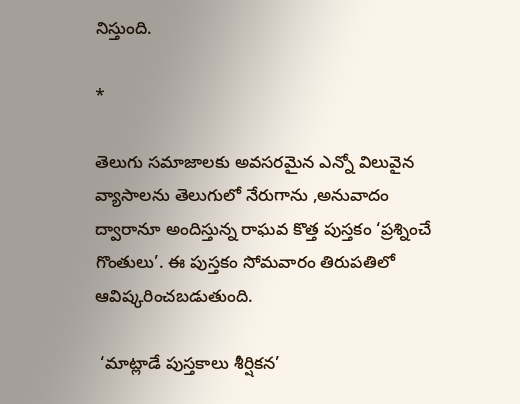నిస్తుంది.

*

తెలుగు సమాజాలకు అవసరమైన ఎన్నో విలువైన వ్యాసాలను తెలుగులో నేరుగాను ,అనువాదం ద్వారానూ అందిస్తున్న రాఘవ కొత్త పుస్తకం ‘ప్రశ్నించే గొంతులు’. ఈ పుస్తకం సోమవారం తిరుపతిలో ఆవిష్కరించబడుతుంది.

 ‘మాట్లాడే పుస్తకాలు శీర్షికన’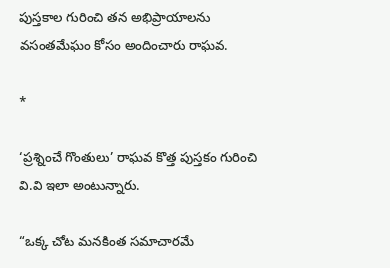పుస్తకాల గురించి తన అభిప్రాయాలను వసంతమేఘం కోసం అందించారు రాఘవ.

*

‘ప్రశ్నించే గొంతులు’ రాఘవ కొత్త పుస్తకం గురించి వి.వి ఇలా అంటున్నారు.

“ఒక్క చోట మనకింత సమాచారమే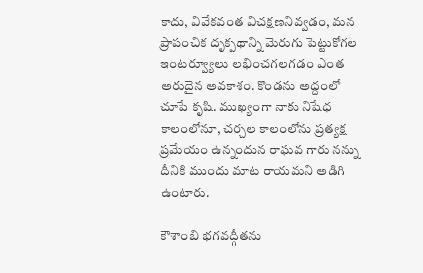కాదు, వివేకవంత విచక్షణనివ్వడం, మన ప్రాపంచిక దృక్పథాన్ని మెరుగు పెట్టుకోగల ఇంటర్వ్యూలు లభించగలగడం ఎంత అరుదైన అవకాశం. కొండను అద్దంలో చూపే కృషి. ముఖ్యంగా నాకు నిషేధ కాలంలోనూ, చర్చల కాలంలోను ప్రత్యక్ష ప్రమేయం ఉన్నందున రాఘవ గారు నన్ను దీనికి ముందు మాట రాయమని అడిగి ఉంటారు.

కౌశాంబి భగవద్గీతను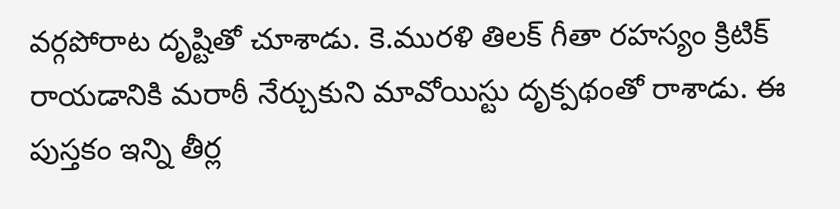వర్గపోరాట దృష్టితో చూశాడు. కె.మురళి తిలక్ గీతా రహస్యం క్రిటిక్ రాయడానికి మరాఠీ నేర్చుకుని మావోయిస్టు దృక్పథంతో రాశాడు. ఈ పుస్తకం ఇన్ని తీర్ల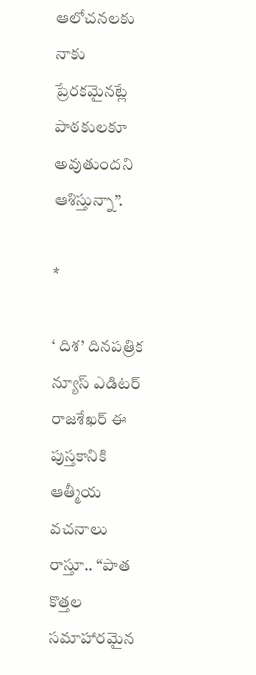ఆలోచనలకు నాకు ప్రేరకమైనట్లే పాఠకులకూ అవుతుందని ఆశిస్తున్నా”.

*

‘ దిశ’ దినపత్రిక న్యూస్ ఎడిటర్ రాజశేఖర్ ఈ పుస్తకానికి ఆత్మీయ వచనాలు రాస్తూ.. “పాత కొత్తల సమాహారమైన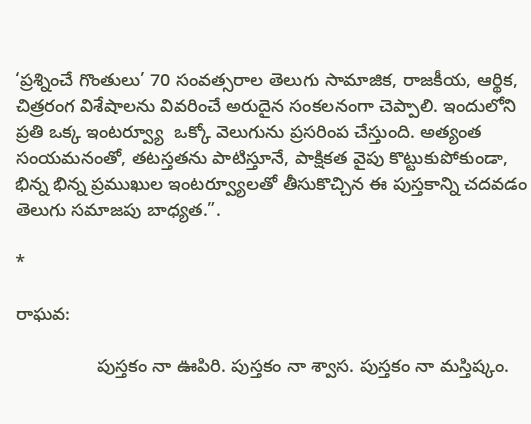‘ప్రశ్నించే గొంతులు’ 70 సంవత్సరాల తెలుగు సామాజిక, రాజకీయ, ఆర్థిక, చిత్రరంగ విశేషాలను వివరించే అరుదైన సంకలనంగా చెప్పాలి. ఇందులోని ప్రతి ఒక్క ఇంటర్వ్యూ  ఒక్కో వెలుగును ప్రసరింప చేస్తుంది. అత్యంత సంయమనంతో, తటస్తతను పాటిస్తూనే, పాక్షికత వైపు కొట్టుకుపోకుండా, భిన్న భిన్న ప్రముఖుల ఇంటర్వ్యూలతో తీసుకొచ్చిన ఈ పుస్తకాన్ని చదవడం తెలుగు సమాజపు బాధ్యత.”.

*

రాఘవ:

                పుస్తకం నా ఊపిరి. పుస్తకం నా శ్వాస. పుస్తకం నా మస్తిష్కం.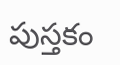పుస్తకం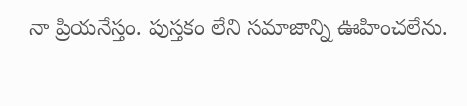నా ప్రియనేస్తం. పుస్తకం లేని సమాజాన్ని ఊహించలేను.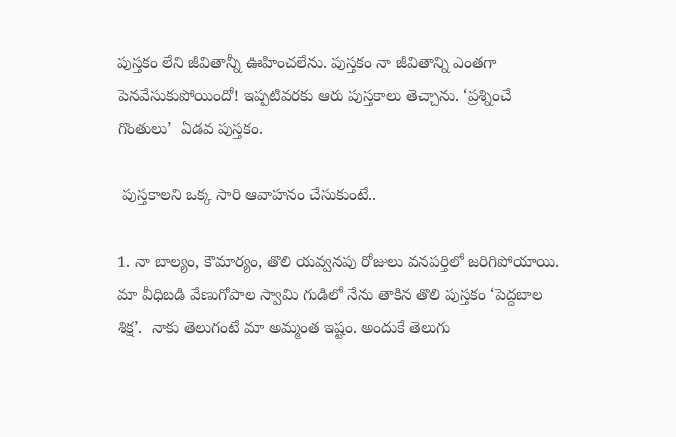పుస్తకం లేని జీవితాన్నీ ఊహించలేను. పుస్తకం నా జీవితాన్ని ఎంతగా పెనవేసుకుపోయిందో! ఇప్పటివరకు ఆరు పుస్తకాలు తెచ్చాను. ‘ప్రశ్నించే గొంతులు’  ఏడవ పుస్తకం.

 పుస్తకాలని ఒక్క సారి ఆవాహనం చేసుకుంటే..

1. నా బాల్యం, కౌమార్యం, తొలి యవ్వనపు రోజులు వనపర్తిలో జరిగిపోయాయి. మా వీధిబడి వేణుగోపాల స్వామి గుడిలో నేను తాకిన తొలి పుస్తకం ‘పెద్దబాల శిక్ష’.  నాకు తెలుగంటే మా అమ్మంత ఇష్టం. అందుకే తెలుగు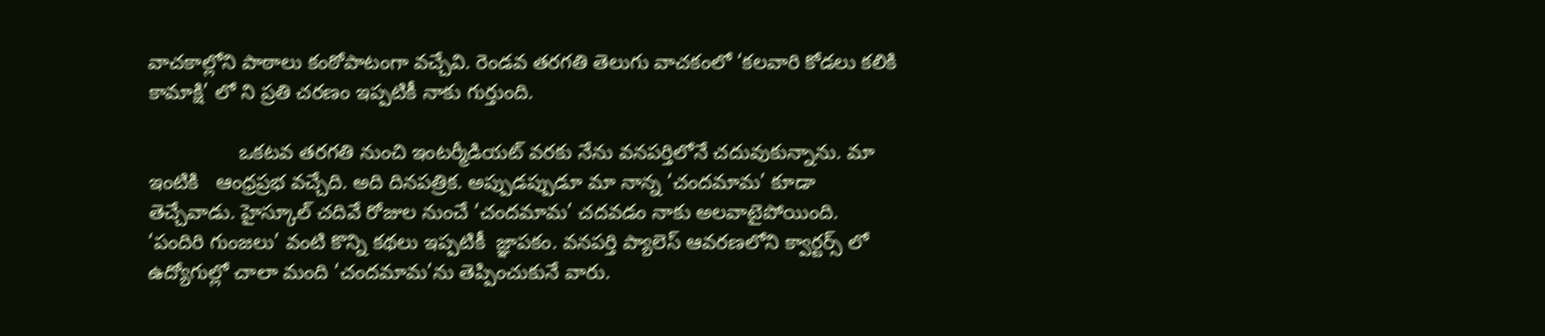వాచకాల్లోని పాఠాలు కంఠోపాటంగా వచ్చేవి. రెండవ తరగతి తెలుగు వాచకంలో ‘కలవారి కోడలు కలికి కామాక్షి’ లో ని ప్రతి చరణం ఇప్పటికీ నాకు గుర్తుంది.

                ఒకటవ తరగతి నుంచి ఇంటర్మీడియట్ వరకు నేను వనపర్తిలోనే చదువుకున్నాను. మా ఇంటికి   ఆంధ్రప్రభ వచ్చేది. అది దినపత్రిక. అప్పుడప్పుడూ మా నాన్న ‘చందమామ’ కూడా తెచ్చేవాడు. హైస్కూల్ చదివే రోజుల నుంచే ‘చందమామ’ చదవడం నాకు అలవాటైపోయింది. ‘పందిరి గుంజలు’ వంటి కొన్ని కథలు ఇప్పటికీ  జ్ఞాపకం. వనపర్తి ప్యాలెస్ ఆవరణలోని క్వార్టర్స్ లో ఉద్యోగుల్లో చాలా మంది ‘చందమామ’ను తెప్పించుకునే వారు.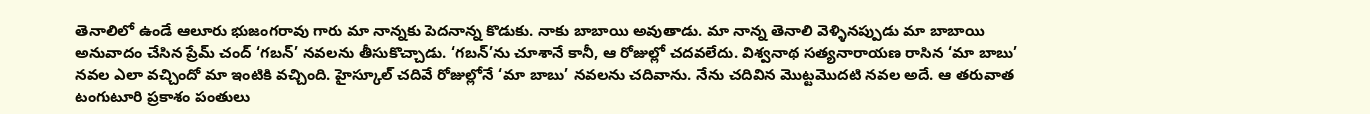తెనాలిలో ఉండే ఆలూరు భుజంగరావు గారు మా నాన్నకు పెదనాన్న కొడుకు. నాకు బాబాయి అవుతాడు. మా నాన్న తెనాలి వెళ్ళినప్పుడు మా బాబాయి అనువాదం చేసిన ప్రేమ్ చంద్ ‘గబన్’ నవలను తీసుకొచ్చాడు. ‘గబన్’ను చూశానే కానీ, ఆ రోజుల్లో చదవలేదు. విశ్వనాథ సత్యనారాయణ రాసిన ‘మా బాబు’ నవల ఎలా వచ్చిందో మా ఇంటికి వచ్చింది. హైస్కూల్ చదివే రోజుల్లోనే ‘మా బాబు’ నవలను చదివాను. నేను చదివిన మొట్టమొదటి నవల అదే. ఆ తరువాత టంగుటూరి ప్రకాశం పంతులు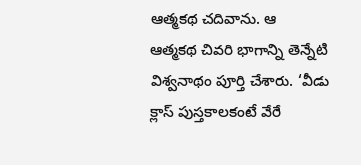ఆత్మకథ చదివాను. ఆ  ఆత్మకథ చివరి భాగాన్ని తెన్నేటి విశ్వనాథం పూర్తి చేశారు. ‘వీడు క్లాస్ పుస్తకాలకంటే వేరే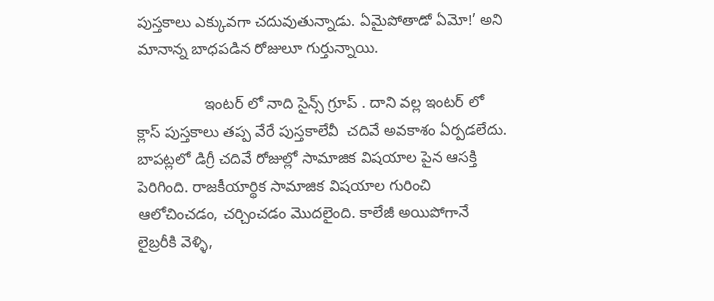పుస్తకాలు ఎక్కువగా చదువుతున్నాడు. ఏమైపోతాడో ఏమో!’ అని మానాన్న బాధపడిన రోజులూ గుర్తున్నాయి.

                ఇంటర్ లో నాది సైన్స్ గ్రూప్ . దాని వల్ల ఇంటర్ లో క్లాస్ పుస్తకాలు తప్ప వేరే పుస్తకాలేవీ  చదివే అవకాశం ఏర్పడలేదు. బాపట్లలో డిగ్రీ చదివే రోజుల్లో సామాజిక విషయాల పైన ఆసక్తి పెరిగింది. రాజకీయార్థిక సామాజిక విషయాల గురించి ఆలోచించడం, చర్చించడం మొదలైంది. కాలేజీ అయిపోగానే లైబ్రరీకి వెళ్ళి,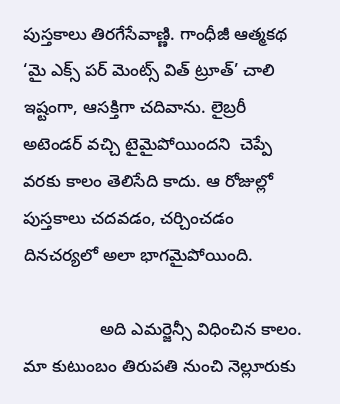పుస్తకాలు తిరగేసేవాణ్ణి. గాంధీజీ ఆత్మకథ ‘మై ఎక్స్ పర్ మెంట్స్ విత్ ట్రూత్’ చాలి ఇష్టంగా, ఆసక్తిగా చదివాను. లైబ్రరీ  అటెండర్ వచ్చి టైమైపోయిందని  చెప్పే వరకు కాలం తెలిసేది కాదు. ఆ రోజుల్లో పుస్తకాలు చదవడం, చర్చించడం దినచర్యలో అలా భాగమైపోయింది.

                అది ఎమర్జెన్సీ విధించిన కాలం. మా కుటుంబం తిరుపతి నుంచి నెల్లూరుకు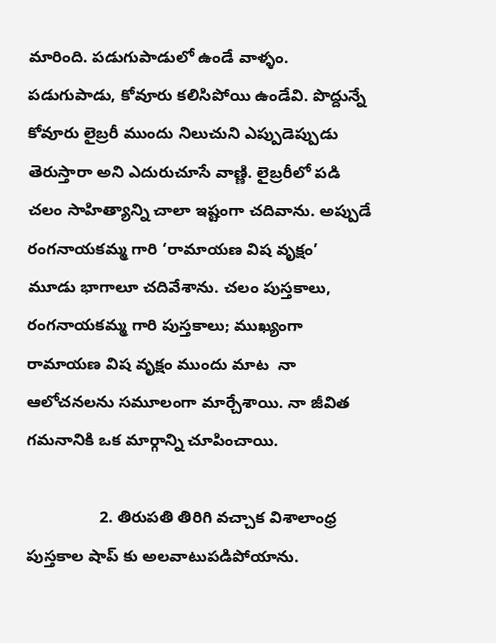మారింది. పడుగుపాడులో ఉండే వాళ్ళం. పడుగుపాడు, కోవూరు కలిసిపోయి ఉండేవి. పొద్దున్నే కోవూరు లైబ్రరీ ముందు నిలుచుని ఎప్పుడెప్పుడు తెరుస్తారా అని ఎదురుచూసే వాణ్ణి. లైబ్రరీలో పడి చలం సాహిత్యాన్ని చాలా ఇష్టంగా చదివాను. అప్పుడే రంగనాయకమ్మ గారి ‘రామాయణ విష వృక్షం’  మూడు భాగాలూ చదివేశాను. చలం పుస్తకాలు, రంగనాయకమ్మ గారి పుస్తకాలు; ముఖ్యంగా రామాయణ విష వృక్షం ముందు మాట  నా ఆలోచనలను సమూలంగా మార్చేశాయి. నా జీవిత గమనానికి ఒక మార్గాన్ని చూపించాయి.

                2. తిరుపతి తిరిగి వచ్చాక విశాలాంధ్ర పుస్తకాల షాప్ కు అలవాటుపడిపోయాను.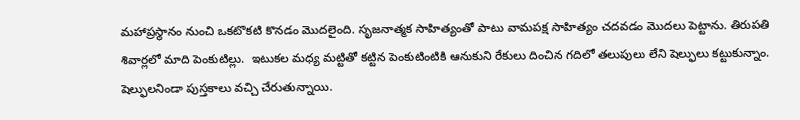మహాప్రస్థానం నుంచి ఒకటొకటి కొనడం మొదలైంది. సృజనాత్మక సాహిత్యంతో పాటు వామపక్ష సాహిత్యం చదవడం మొదలు పెట్టాను. తిరుపతి శివార్లలో మాది పెంకుటిల్లు.  ఇటుకల మధ్య మట్టితో కట్టిన పెంకుటింటికి ఆనుకుని రేకులు దించిన గదిలో తలుపులు లేని షెల్ఫులు కట్టుకున్నాం. షెల్ఫులనిండా పుస్తకాలు వచ్చి చేరుతున్నాయి.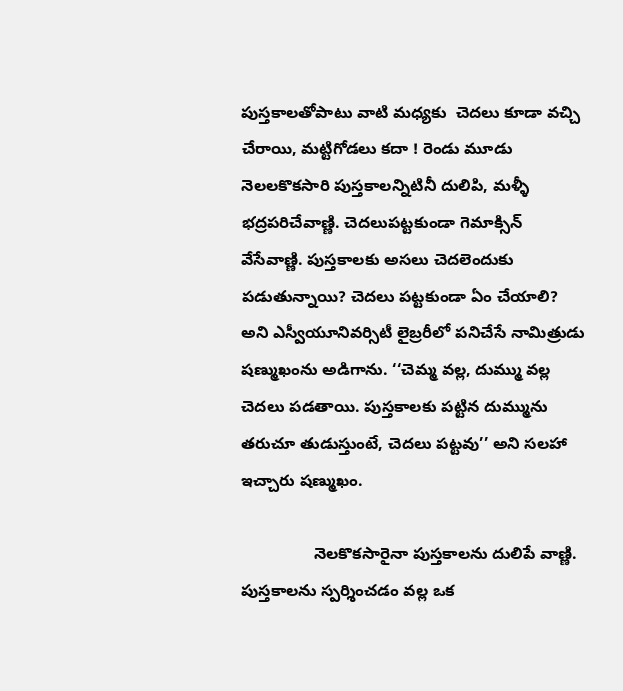పుస్తకాలతోపాటు వాటి మధ్యకు  చెదలు కూడా వచ్చి చేరాయి, మట్టిగోడలు కదా ! రెండు మూడు నెలలకొకసారి పుస్తకాలన్నిటినీ దులిపి, మళ్ళీ భద్రపరిచేవాణ్ణి. చెదలుపట్టకుండా గెమాక్సిన్ వేసేవాణ్ణి. పుస్తకాలకు అసలు చెదలెందుకు పడుతున్నాయి? చెదలు పట్టకుండా ఏం చేయాలి? అని ఎస్వీయూనివర్సిటీ లైబ్రరీలో పనిచేసే నామిత్రుడు షణ్ముఖంను అడిగాను. ‘‘చెమ్మ వల్ల, దుమ్ము వల్ల చెదలు పడతాయి. పుస్తకాలకు పట్టిన దుమ్మును తరుచూ తుడుస్తుంటే, చెదలు పట్టవు’’ అని సలహా ఇచ్చారు షణ్ముఖం.

                నెలకొకసారైనా పుస్తకాలను దులిపే వాణ్ణి. పుస్తకాలను స్పర్శించడం వల్ల ఒక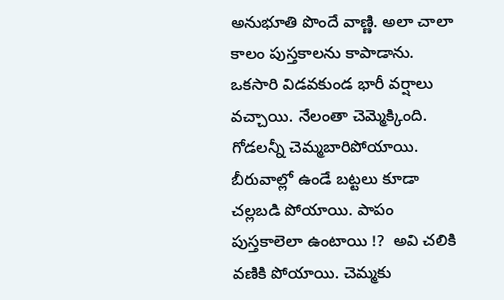అనుభూతి పొందే వాణ్ణి. అలా చాలా కాలం పుస్తకాలను కాపాడాను. ఒకసారి విడవకుండ భారీ వర్షాలు వచ్చాయి. నేలంతా చెమ్మెక్కింది. గోడలన్నీ చెమ్మబారిపోయాయి. బీరువాల్లో ఉండే బట్టలు కూడా  చల్లబడి పోయాయి. పాపం పుస్తకాలెలా ఉంటాయి !?  అవి చలికి వణికి పోయాయి. చెమ్మకు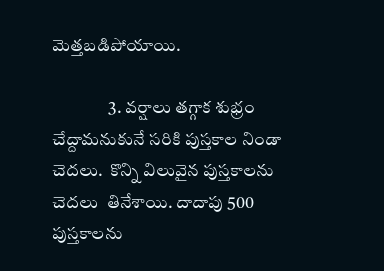మెత్తబడిపోయాయి.

                3. వర్షాలు తగ్గాక శుభ్రం చేద్దామనుకునే సరికి పుస్తకాల నిండా చెదలు.  కొన్ని విలువైన పుస్తకాలను చెదలు  తినేశాయి. దాదాపు 500 పుస్తకాలను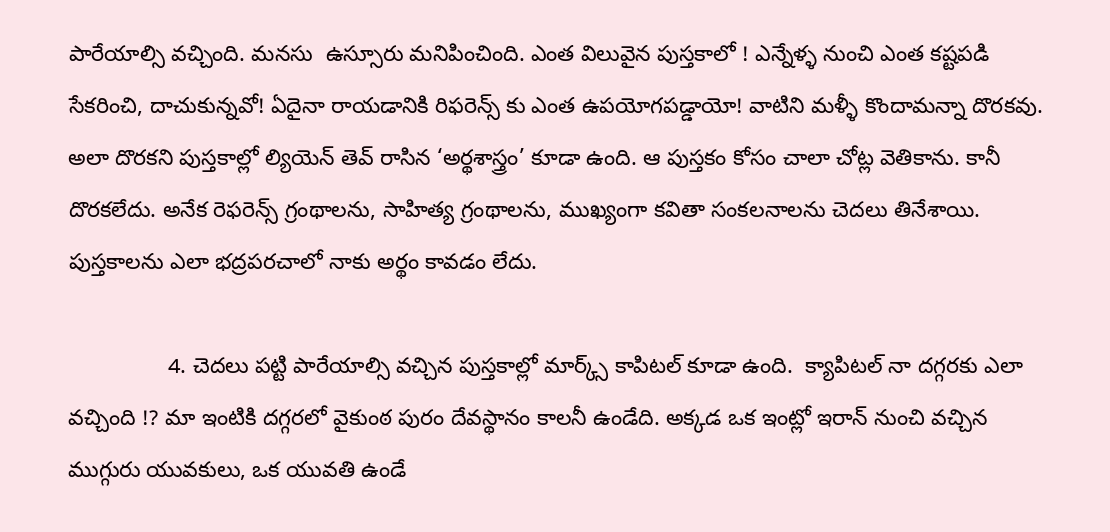పారేయాల్సి వచ్చింది. మనసు  ఉస్సూరు మనిపించింది. ఎంత విలువైన పుస్తకాలో ! ఎన్నేళ్ళ నుంచి ఎంత కష్టపడి సేకరించి, దాచుకున్నవో! ఏదైనా రాయడానికి రిఫరెన్స్ కు ఎంత ఉపయోగపడ్డాయో! వాటిని మళ్ళీ కొందామన్నా దొరకవు. అలా దొరకని పుస్తకాల్లో ల్యియెన్ తెవ్ రాసిన ‘అర్థశాస్త్రం’ కూడా ఉంది. ఆ పుస్తకం కోసం చాలా చోట్ల వెతికాను. కానీ దొరకలేదు. అనేక రెఫరెన్స్ గ్రంథాలను, సాహిత్య గ్రంథాలను, ముఖ్యంగా కవితా సంకలనాలను చెదలు తినేశాయి. పుస్తకాలను ఎలా భద్రపరచాలో నాకు అర్థం కావడం లేదు.

                4. చెదలు పట్టి పారేయాల్సి వచ్చిన పుస్తకాల్లో మార్క్స్ కాపిటల్ కూడా ఉంది.  క్యాపిటల్ నా దగ్గరకు ఎలా వచ్చింది !? మా ఇంటికి దగ్గరలో వైకుంఠ పురం దేవస్థానం కాలనీ ఉండేది. అక్కడ ఒక ఇంట్లో ఇరాన్ నుంచి వచ్చిన ముగ్గురు యువకులు, ఒక యువతి ఉండే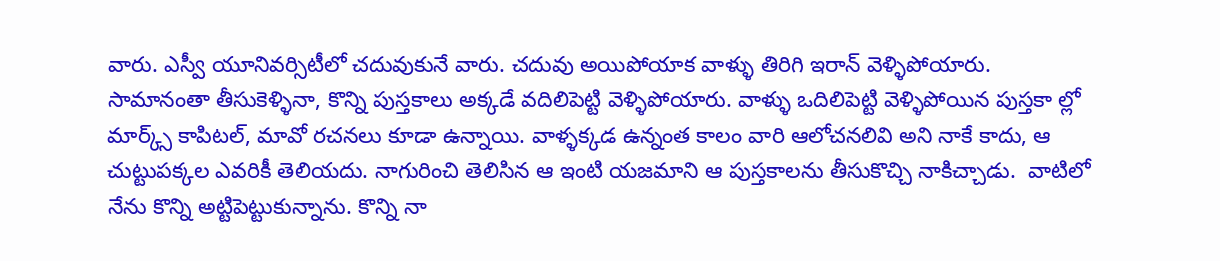వారు. ఎస్వీ యూనివర్సిటీలో చదువుకునే వారు. చదువు అయిపోయాక వాళ్ళు తిరిగి ఇరాన్ వెళ్ళిపోయారు. సామానంతా తీసుకెళ్ళినా, కొన్ని పుస్తకాలు అక్కడే వదిలిపెట్టి వెళ్ళిపోయారు. వాళ్ళు ఒదిలిపెట్టి వెళ్ళిపోయిన పుస్తకా ల్లో మార్క్స్ కాపిటల్, మావో రచనలు కూడా ఉన్నాయి. వాళ్ళక్కడ ఉన్నంత కాలం వారి ఆలోచనలివి అని నాకే కాదు, ఆ చుట్టుపక్కల ఎవరికీ తెలియదు. నాగురించి తెలిసిన ఆ ఇంటి యజమాని ఆ పుస్తకాలను తీసుకొచ్చి నాకిచ్చాడు.  వాటిలో నేను కొన్ని అట్టిపెట్టుకున్నాను. కొన్ని నా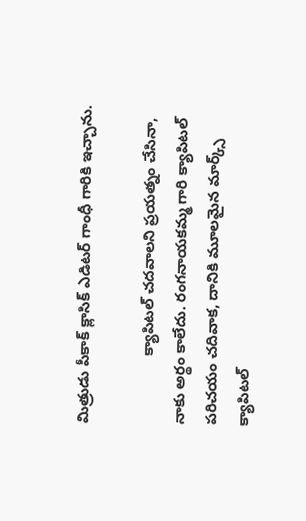మిత్రుడు పీకాక్ క్లాసిక్ ఎడిటర్ గాంధీ గారికి ఇచ్చాను.

                క్యాపిటల్ చదవాలని ప్రయత్నం చేసినా, నాకు అర్థం కాలేదు. రంగనాయకమ్మ గారి క్యాపిటల్ పరిచయం చదివాక, దానికి మూలమైన మార్క్స్  క్యాపిటల్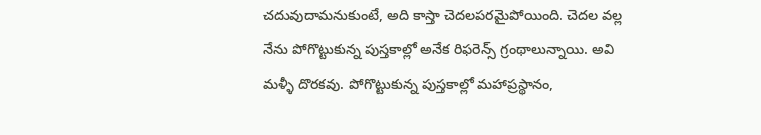చదువుదామనుకుంటే, అది కాస్తా చెదలపరమైపోయింది. చెదల వల్ల నేను పోగొట్టుకున్న పుస్తకాల్లో అనేక రిఫరెన్స్ గ్రంథాలున్నాయి. అవి మళ్ళీ దొరకవు. పోగొట్టుకున్న పుస్తకాల్లో మహాప్రస్థానం,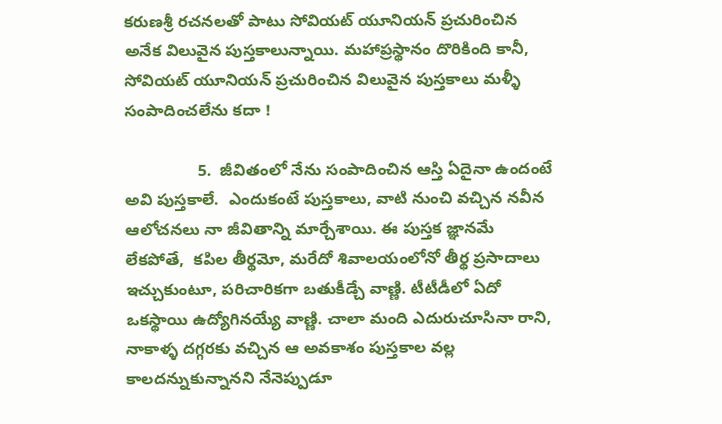కరుణశ్రీ రచనలతో పాటు సోవియట్ యూనియన్ ప్రచురించిన అనేక విలువైన పుస్తకాలున్నాయి. మహాప్రస్థానం దొరికింది కానీ, సోవియట్ యూనియన్ ప్రచురించిన విలువైన పుస్తకాలు మళ్ళీ సంపాదించలేను కదా !

                5.  జీవితంలో నేను సంపాదించిన ఆస్తి ఏదైనా ఉందంటే అవి పుస్తకాలే.  ఎందుకంటే పుస్తకాలు, వాటి నుంచి వచ్చిన నవీన ఆలోచనలు నా జీవితాన్ని మార్చేశాయి. ఈ పుస్తక జ్ఞానమే లేకపోతే,  కపిల తీర్థమో, మరేదో శివాలయంలోనో తీర్థ ప్రసాదాలు ఇచ్చుకుంటూ, పరిచారికగా బతుకీడ్చే వాణ్ణి. టీటీడీలో ఏదో ఒకస్థాయి ఉద్యోగినయ్యే వాణ్ణి. చాలా మంది ఎదురుచూసినా రాని, నాకాళ్ళ దగ్గరకు వచ్చిన ఆ అవకాశం పుస్తకాల వల్ల కాలదన్నుకున్నానని నేనెప్పుడూ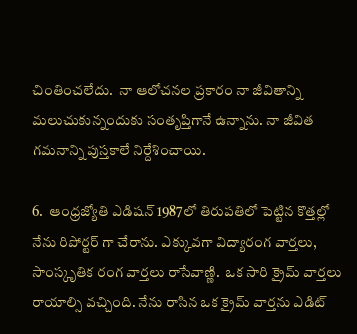చింతించలేదు.  నా ఆలోచనల ప్రకారం నా జీవితాన్ని మలుచుకున్నందుకు సంతృప్తిగానే ఉన్నాను. నా జీవిత గమనాన్ని పుస్తకాలే నిర్దేశించాయి.

6.  ఆంధ్రజ్యోతి ఎడిషన్ 1987లో తిరుపతిలో పెట్టిన కొత్తల్లో నేను రిపోర్టర్ గా చేరాను. ఎక్కువగా విద్యారంగ వార్తలు, సాంస్కృతిక రంగ వార్తలు రాసేవాణ్ణి.  ఒక సారి క్రైమ్ వార్తలు రాయాల్సి వచ్చింది. నేను రాసిన ఒక క్రైమ్ వార్తను ఎడిట్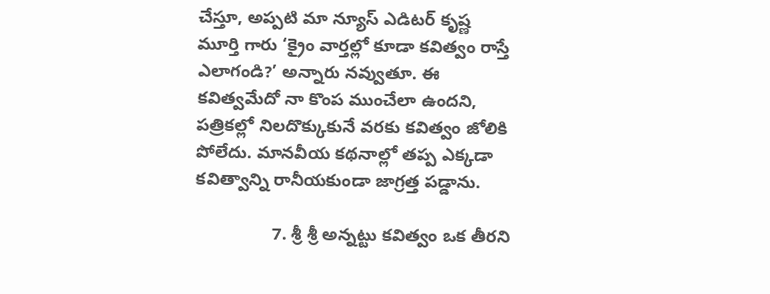చేస్తూ, అప్పటి మా న్యూస్ ఎడిటర్ కృష్ణ మూర్తి గారు ‘క్రైం వార్తల్లో కూడా కవిత్వం రాస్తే ఎలాగండి?’ అన్నారు నవ్వుతూ. ఈ కవిత్వమేదో నా కొంప ముంచేలా ఉందని, పత్రికల్లో నిలదొక్కుకునే వరకు కవిత్వం జోలికి పోలేదు. మానవీయ కథనాల్లో తప్ప ఎక్కడా కవిత్వాన్ని రానీయకుండా జాగ్రత్త పడ్డాను.

                7. శ్రీ శ్రీ అన్నట్టు కవిత్వం ఒక తీరని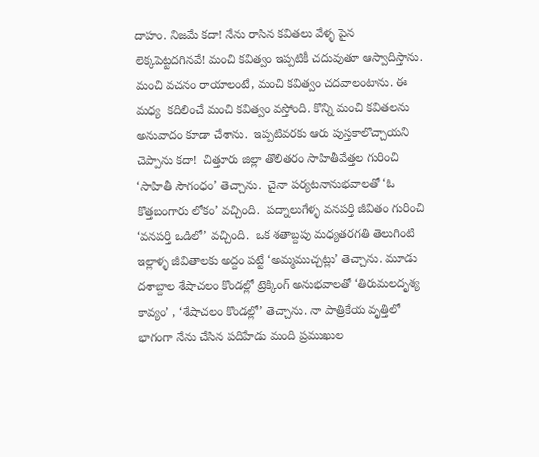దాహం. నిజమే కదా! నేను రాసిన కవితలు వేళ్ళ పైన లెక్కపెట్టదగినవే! మంచి కవిత్వం ఇప్పటికీ చదువుతూ ఆస్వాదిస్తాను. మంచి వచనం రాయాలంటే, మంచి కవిత్వం చదవాలంటాను. ఈ మధ్య  కదిలించే మంచి కవిత్వం వస్తోంది. కొన్ని మంచి కవితలను అనువాదం కూడా చేశాను.  ఇప్పటివరకు ఆరు పుస్తకాలొచ్చాయని చెప్పాను కదా!  చిత్తూరు జిల్లా తొలితరం సాహితీవేత్తల గురించి ‘సాహితీ సౌగంధం’ తెచ్చాను.  చైనా పర్యటనానుభవాలతో ‘ఓ కొత్తబంగారు లోకం’ వచ్చింది.  పద్నాలుగేళ్ళ వనపర్తి జీవితం గురించి ‘వనపర్తి ఒడిలో’ వచ్చింది.  ఒక శతాబ్దపు మధ్యతరగతి తెలుగింటి  ఇల్లాళ్ళ జీవితాలకు అద్దం పట్టే ‘అమ్మముచ్చట్లు’ తెచ్చాను. మూడు దశాబ్దాల శేషాచలం కొండల్లో ట్రెక్కింగ్ అనుభవాలతో ‘తిరుమలదృశ్య కావ్యం’ , ‘శేషాచలం కొండల్లో’ తెచ్చాను. నా పాత్రికేయ వృత్తిలో భాగంగా నేను చేసిన పదిహేడు మంది ప్రముఖుల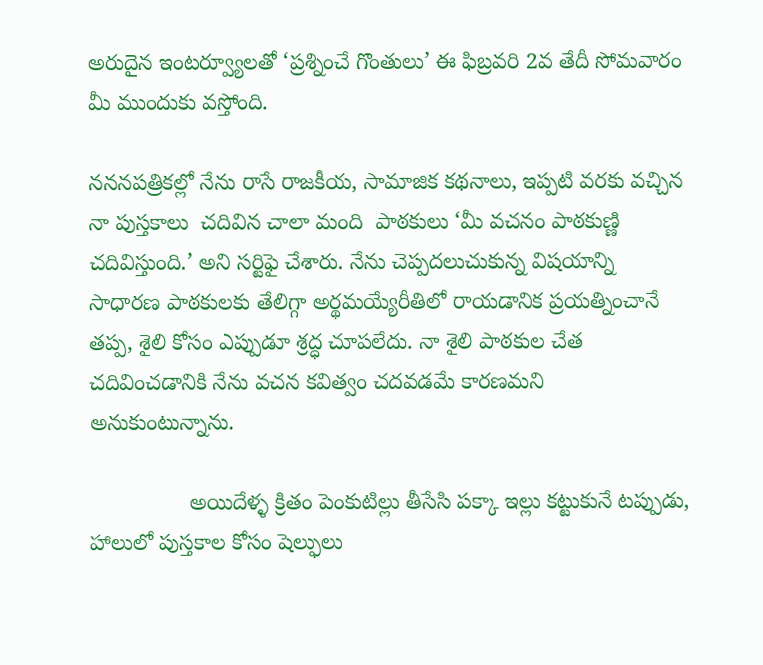అరుదైన ఇంటర్వ్యూలతో ‘ప్రశ్నించే గొంతులు’ ఈ ఫిబ్రవరి 2వ తేదీ సోమవారం మీ ముందుకు వస్తోంది.

న‌న‌న‌పత్రికల్లో నేను రాసే రాజకీయ, సామాజిక కథనాలు, ఇప్పటి వరకు వచ్చిన నా పుస్తకాలు  చదివిన చాలా మంది  పాఠకులు ‘మీ వచనం పాఠకుణ్ణి చదివిస్తుంది.’ అని సర్టిఫై చేశారు. నేను చెప్పదలుచుకున్న విషయాన్ని సాధారణ పాఠకులకు తేలిగ్గా అర్థమయ్యేరీతిలో రాయడానిక ప్రయత్నించానే తప్ప, శైలి కోసం ఎప్పుడూ శ్రద్ధ చూపలేదు. నా శైలి పాఠకుల చేత చదివించడానికి నేను వచన కవిత్వం చదవడమే కారణమని అనుకుంటున్నాను.

                అయిదేళ్ళ క్రితం పెంకుటిల్లు తీసేసి పక్కా ఇల్లు కట్టుకునే టప్పుడు, హాలులో పుస్తకాల కోసం షెల్ఫులు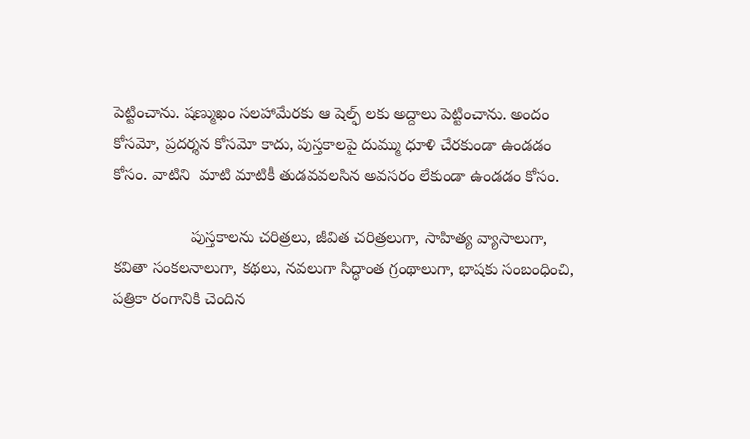పెట్టించాను. షణ్ముఖం సలహామేరకు ఆ షెల్ఫ్ లకు అద్దాలు పెట్టించాను. అందం కోసమో, ప్రదర్శన కోసమో కాదు, పుస్తకాలపై దుమ్ము ధూళి చేరకుండా ఉండడం కోసం. వాటిని  మాటి మాటికీ తుడవవలసిన అవసరం లేకుండా ఉండడం కోసం.

                 పుస్తకాలను చరిత్రలు, జీవిత చరిత్రలుగా, సాహిత్య వ్యాసాలుగా, కవితా సంకలనాలుగా, కథలు, నవలుగా సిద్ధాంత గ్రంథాలుగా, భాషకు సంబంధించి, పత్రికా రంగానికి చెందిన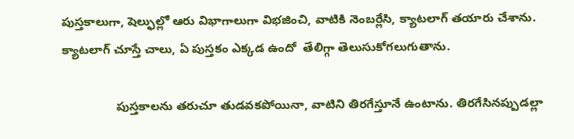పుస్తకాలుగా, షెల్ఫుల్లో ఆరు విభాగాలుగా విభజించి, వాటికి నెంబర్లేసి, క్యాటలాగ్ తయారు చేశాను. క్యాటలాగ్ చూస్తే చాలు, ఏ పుస్తకం ఎక్కడ ఉందో  తేలిగ్గా తెలుసుకోగలుగుతాను.

                పుస్తకాలను తరుచూ తుడవకపోయినా, వాటిని తిరగేస్తూనే ఉంటాను. తిరగేసినప్పుడల్లా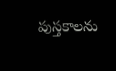పుస్తకాలను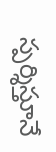స్పర్శిస్తూనే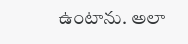ఉంటాను. అలా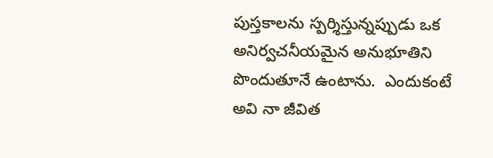పుస్తకాలను స్పర్శిస్తున్నప్పుడు ఒక అనిర్వచనీయమైన అనుభూతిని పొందుతూనే ఉంటాను.  ఎందుకంటే అవి నా జీవిత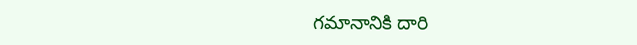గమానానికి దారి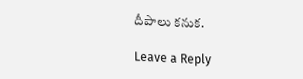దీపాలు కనుక.

Leave a Reply